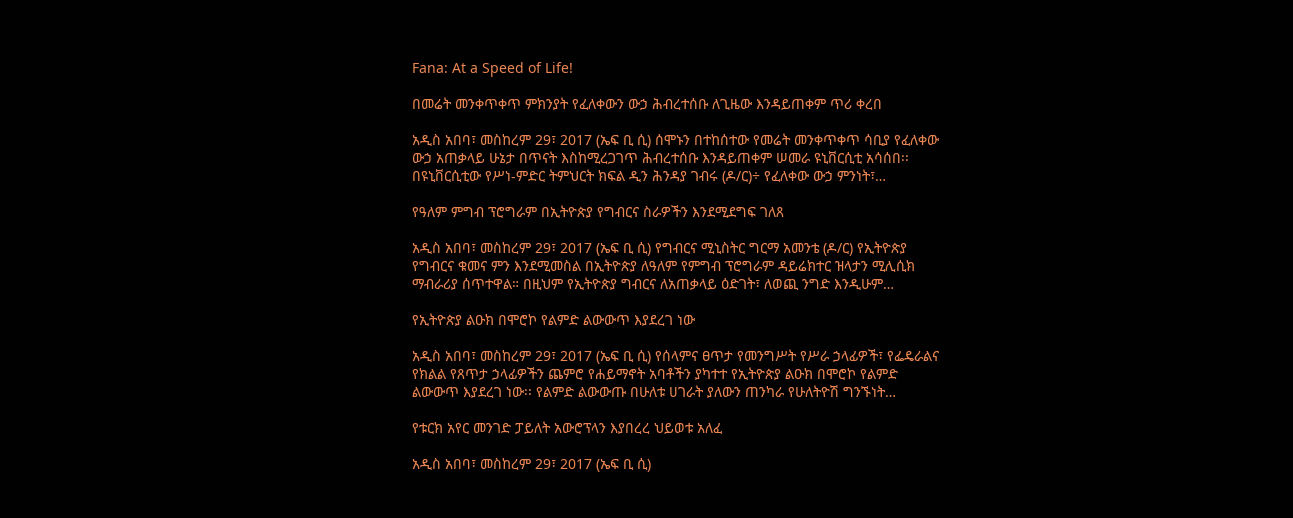Fana: At a Speed of Life!

በመሬት መንቀጥቀጥ ምክንያት የፈለቀውን ውኃ ሕብረተሰቡ ለጊዜው እንዳይጠቀም ጥሪ ቀረበ

አዲስ አበባ፣ መስከረም 29፣ 2017 (ኤፍ ቢ ሲ) ሰሞኑን በተከሰተው የመሬት መንቀጥቀጥ ሳቢያ የፈለቀው ውኃ አጠቃላይ ሁኔታ በጥናት እስከሚረጋገጥ ሕብረተሰቡ እንዳይጠቀም ሠመራ ዩኒቨርሲቲ አሳሰበ፡፡ በዩኒቨርሲቲው የሥነ-ምድር ትምህርት ክፍል ዲን ሕንዳያ ገብሩ (ዶ/ር)÷ የፈለቀው ውኃ ምንነት፣…

የዓለም ምግብ ፕሮግራም በኢትዮጵያ የግብርና ስራዎችን እንደሚደግፍ ገለጸ

አዲስ አበባ፣ መስከረም 29፣ 2017 (ኤፍ ቢ ሲ) የግብርና ሚኒስትር ግርማ አመንቴ (ዶ/ር) የኢትዮጵያ የግብርና ቁመና ምን እንደሚመስል በኢትዮጵያ ለዓለም የምግብ ፕሮግራም ዳይሬክተር ዝላታን ሚሊሲክ ማብራሪያ ሰጥተዋል። በዚህም የኢትዮጵያ ግብርና ለአጠቃላይ ዕድገት፣ ለወጪ ንግድ እንዲሁም…

የኢትዮጵያ ልዑክ በሞሮኮ የልምድ ልውውጥ እያደረገ ነው

አዲስ አበባ፣ መስከረም 29፣ 2017 (ኤፍ ቢ ሲ) የሰላምና ፀጥታ የመንግሥት የሥራ ኃላፊዎች፣ የፌዴራልና የክልል የጸጥታ ኃላፊዎችን ጨምሮ የሐይማኖት አባቶችን ያካተተ የኢትዮጵያ ልዑክ በሞሮኮ የልምድ ልውውጥ እያደረገ ነው፡፡ የልምድ ልውውጡ በሁለቱ ሀገራት ያለውን ጠንካራ የሁለትዮሽ ግንኙነት…

የቱርክ አየር መንገድ ፓይለት አውሮፕላን እያበረረ ህይወቱ አለፈ

አዲስ አበባ፣ መስከረም 29፣ 2017 (ኤፍ ቢ ሲ)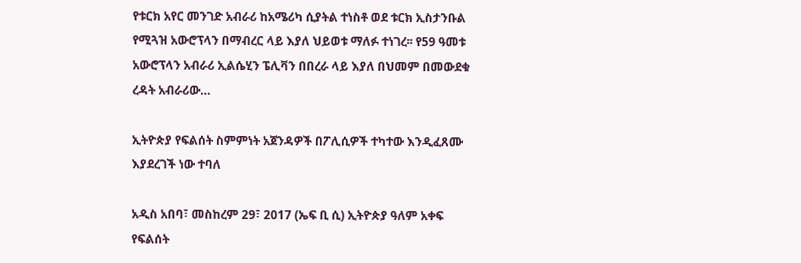የቱርክ አየር መንገድ አብራሪ ከአሜሪካ ሲያትል ተነስቶ ወደ ቱርክ ኢስታንቡል የሚጓዝ አውሮፕላን በማብረር ላይ እያለ ህይወቱ ማለፉ ተነገረ፡፡ የ59 ዓመቱ አውሮፕላን አብራሪ ኢልሴሂን ፔሊቫን በበረራ ላይ እያለ በህመም በመውደቁ ረዳት አብራሪው…

ኢትዮጵያ የፍልሰት ስምምነት አጀንዳዎች በፖሊሲዎች ተካተው እንዲፈጸሙ እያደረገች ነው ተባለ

አዲስ አበባ፣ መስከረም 29፣ 2017 (ኤፍ ቢ ሲ) ኢትዮጵያ ዓለም አቀፍ የፍልሰት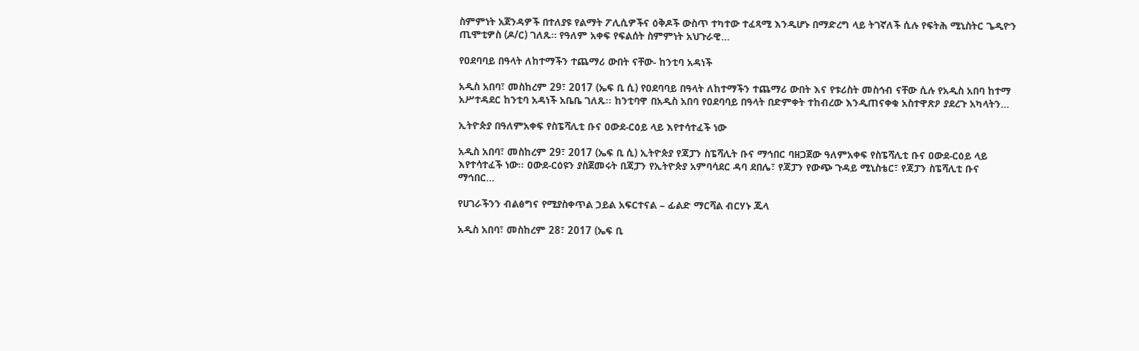ስምምነት አጀንዳዎች በተለያዩ የልማት ፖሊሲዎችና ዕቅዶች ውስጥ ተካተው ተፈጻሚ እንዲሆኑ በማድረግ ላይ ትገኛለች ሲሉ የፍትሕ ሚኒስትር ጌዲዮን ጢሞቲዎስ (ዶ/ር) ገለጹ። የዓለም አቀፍ የፍልሰት ስምምነት አህጉራዊ…

የዐደባባይ በዓላት ለከተማችን ተጨማሪ ውበት ናቸው- ከንቲባ አዳነች

አዲስ አበባ፣ መስከረም 29፣ 2017 (ኤፍ ቢ ሲ) የዐደባባይ በዓላት ለከተማችን ተጨማሪ ውበት እና የቱሪስት መስኅብ ናቸው ሲሉ የአዲስ አበባ ከተማ አሥተዳደር ከንቲባ አዳነች አቤቤ ገለጹ፡፡ ከንቲባዋ በአዲስ አበባ የዐደባባይ በዓላት በድምቀት ተከብረው እንዲጠናቀቁ አስተዋጽዖ ያደረጉ አካላትን…

ኢትዮጵያ በዓለምአቀፍ የስፔሻሊቲ ቡና ዐውደ-ርዕይ ላይ እየተሳተፈች ነው

አዲስ አበባ፣ መስከረም 29፣ 2017 (ኤፍ ቢ ሲ) ኢትዮጵያ የጃፓን ስፔሻሊት ቡና ማኅበር ባዘጋጀው ዓለምአቀፍ የስፔሻሊቲ ቡና ዐውደ-ርዕይ ላይ እየተሳተፈች ነው፡፡ ዐውደ-ርዕዩን ያስጀመሩት በጃፓን የኢትዮጵያ አምባሳደር ዳባ ደበሌ፣ የጃፓን የውጭ ጉዳይ ሚኒስቴር፣ የጃፓን ስፔሻሊቲ ቡና ማኅበር…

የሀገራችንን ብልፅግና የሚያስቀጥል ኃይል አፍርተናል – ፊልድ ማርሻል ብርሃኑ ጁላ

አዲስ አበባ፣ መስከረም 28፣ 2017 (ኤፍ ቢ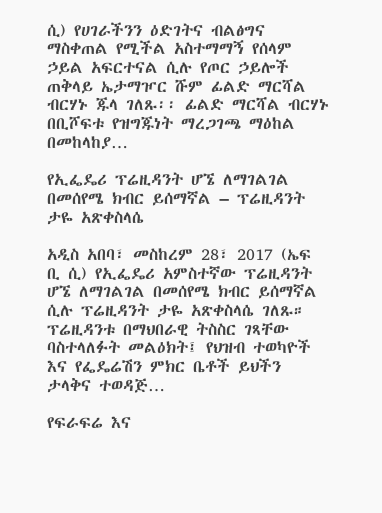ሲ) የሀገራችንን ዕድገትና ብልፅግና ማስቀጠል የሚችል አስተማማኝ የሰላም ኃይል አፍርተናል ሲሉ የጦር ኃይሎች ጠቅላይ ኤታማዦር ሹም ፊልድ ማርሻል ብርሃኑ ጁላ ገለጹ፡፡ ፊልድ ማርሻል ብርሃኑ በቢሾፍቱ የዝግጁነት ማረጋገጫ ማዕከል በመከላከያ…

የኢፌዴሪ ፕሬዚዳንት ሆኜ ለማገልገል በመሰየሜ ክብር ይሰማኛል – ፕሬዚዳንት ታዬ አጽቀስላሴ

አዲስ አበባ፣ መስከረም 28፣ 2017 (ኤፍ ቢ ሲ) የኢፌዴሪ አምስተኛው ፕሬዚዳንት ሆኜ ለማገልገል በመሰየሜ ክብር ይሰማኛል ሲሉ ፕሬዚዳንት ታዬ አጽቀስላሴ ገለጹ። ፕሬዚዳንቱ በማህበራዊ ትስስር ገጻቸው ባስተላለፉት መልዕክት፤ የህዝብ ተወካዮች እና የፌዴሬሽን ምክር ቤቶች ይህችን ታላቅና ተወዳጅ…

የፍራፍሬ እና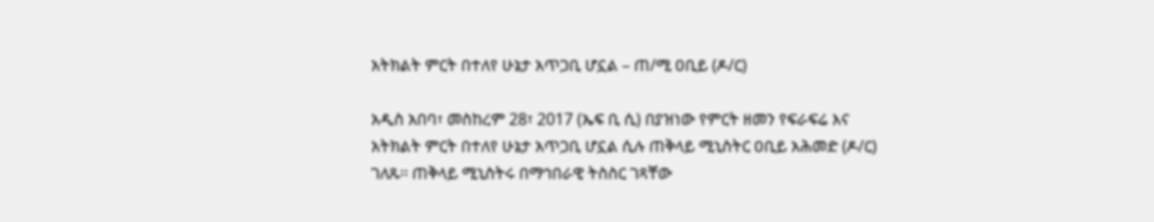አትክልት ምርት በተለየ ሁኔታ አጥጋቢ ሆኗል – ጠ/ሚ ዐቢይ (ዶ/ር)

አዲስ አበባ፣ መስከረም 28፣ 2017 (ኤፍ ቢ ሲ) በያዝነው የምርት ዘመን የፍራፍሬ እና አትክልት ምርት በተለየ ሁኔታ አጥጋቢ ሆኗል ሲሉ ጠቅላይ ሚኒስትር ዐቢይ አሕመድ (ዶ/ር) ገለጹ፡፡ ጠቅላይ ሚኒስትሩ በማኅበራዊ ትስስር ገጻቸው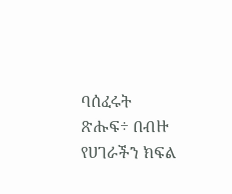ባሰፈሩት ጽሑፍ÷ በብዙ የሀገራችን ክፍል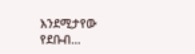እንደሚታየው የደቡብ…